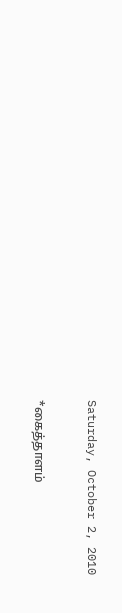Saturday, October 2, 2010

*கைத்தாளம்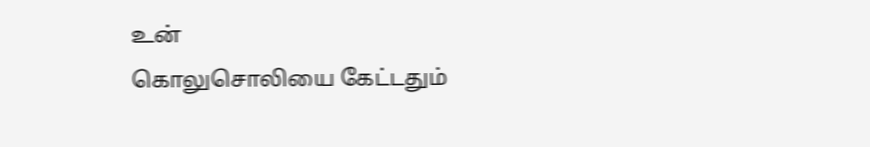உன்
கொலுசொலியை கேட்டதும்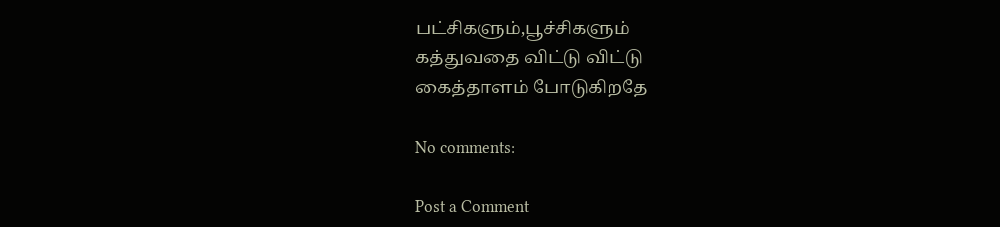பட்சிகளும்,பூச்சிகளும்
கத்துவதை விட்டு விட்டு
கைத்தாளம் போடுகிறதே

No comments:

Post a Comment